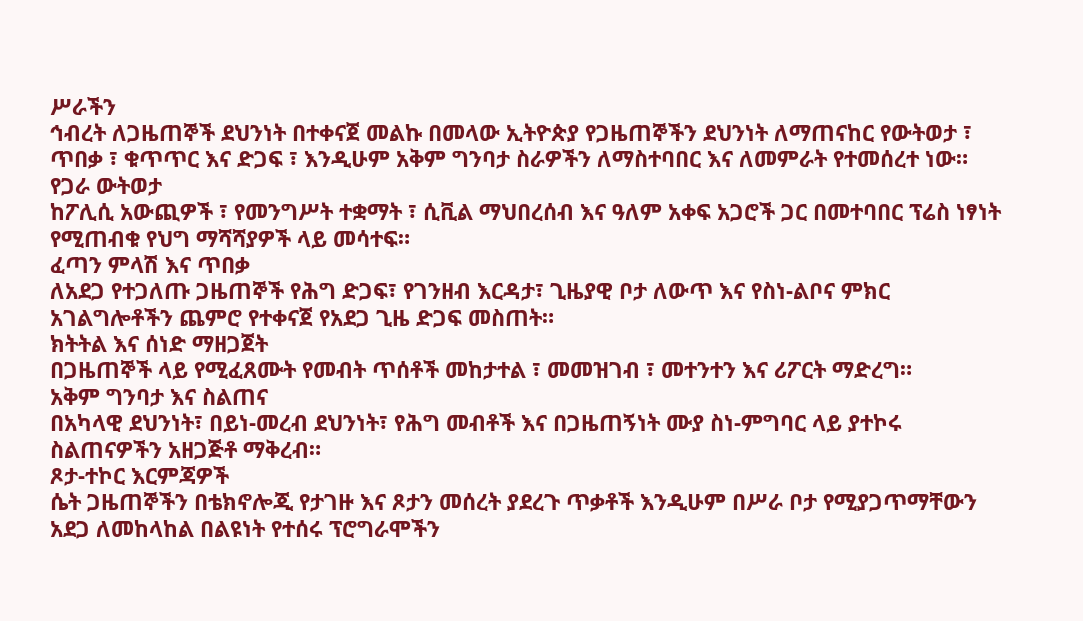ሥራችን
ኅብረት ለጋዜጠኞች ደህንነት በተቀናጀ መልኩ በመላው ኢትዮጵያ የጋዜጠኞችን ደህንነት ለማጠናከር የውትወታ ፣ ጥበቃ ፣ ቁጥጥር እና ድጋፍ ፣ እንዲሁም አቅም ግንባታ ስራዎችን ለማስተባበር እና ለመምራት የተመሰረተ ነው።
የጋራ ውትወታ
ከፖሊሲ አውጪዎች ፣ የመንግሥት ተቋማት ፣ ሲቪል ማህበረሰብ እና ዓለም አቀፍ አጋሮች ጋር በመተባበር ፕሬስ ነፃነት የሚጠብቁ የህግ ማሻሻያዎች ላይ መሳተፍ።
ፈጣን ምላሽ እና ጥበቃ
ለአደጋ የተጋለጡ ጋዜጠኞች የሕግ ድጋፍ፣ የገንዘብ እርዳታ፣ ጊዜያዊ ቦታ ለውጥ እና የስነ-ልቦና ምክር አገልግሎቶችን ጨምሮ የተቀናጀ የአደጋ ጊዜ ድጋፍ መስጠት።
ክትትል እና ሰነድ ማዘጋጀት
በጋዜጠኞች ላይ የሚፈጸሙት የመብት ጥሰቶች መከታተል ፣ መመዝገብ ፣ መተንተን እና ሪፖርት ማድረግ።
አቅም ግንባታ እና ስልጠና
በአካላዊ ደህንነት፣ በይነ-መረብ ደህንነት፣ የሕግ መብቶች እና በጋዜጠኝነት ሙያ ስነ-ምግባር ላይ ያተኮሩ ስልጠናዎችን አዘጋጅቶ ማቅረብ።
ጾታ-ተኮር እርምጃዎች
ሴት ጋዜጠኞችን በቴክኖሎጂ የታገዙ እና ጾታን መሰረት ያደረጉ ጥቃቶች እንዲሁም በሥራ ቦታ የሚያጋጥማቸውን አደጋ ለመከላከል በልዩነት የተሰሩ ፕሮግራሞችን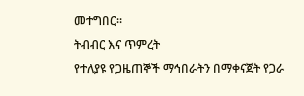መተግበር።
ትብብር እና ጥምረት
የተለያዩ የጋዜጠኞች ማኅበራትን በማቀናጀት የጋራ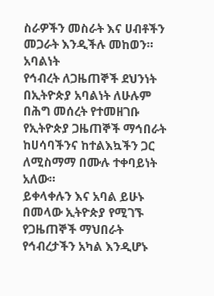ስራዎችን መስራት እና ሀብቶችን መጋራት እንዲችሉ መከወን።
አባልነት
የኅብረት ለጋዜጠኞች ደህንነት በኢትዮጵያ አባልነት ለሁሉም በሕግ መሰረት የተመዘገቡ የኢትዮጵያ ጋዜጠኞች ማኅበራት ከሀሳባችንና ከተልእኳችን ጋር ለሚስማማ በሙሉ ተቀባይነት አለው።
ይቀላቀሉን እና አባል ይሁኑ
በመላው ኢትዮጵያ የሚገኙ የጋዜጠኞች ማህበራት የኅብረታችን አካል እንዲሆኑ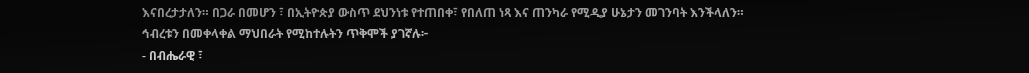እናበረታታለን። በጋራ በመሆን ፣ በኢትዮጵያ ውስጥ ደህንነቱ የተጠበቀ፣ የበለጠ ነጻ እና ጠንካራ የሚዲያ ሁኔታን መገንባት እንችላለን።
ኅብረቱን በመቀላቀል ማህበራት የሚከተሉትን ጥቅሞች ያገኛሉ፦
- በብሔራዊ ፣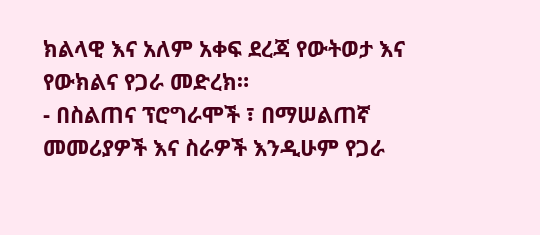ክልላዊ እና አለም አቀፍ ደረጃ የውትወታ እና የውክልና የጋራ መድረክ።
- በስልጠና ፕሮግራሞች ፣ በማሠልጠኛ መመሪያዎች እና ስራዎች እንዲሁም የጋራ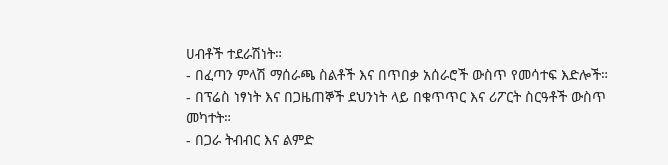ሀብቶች ተደራሽነት።
- በፈጣን ምላሽ ማሰራጫ ስልቶች እና በጥበቃ አሰራሮች ውስጥ የመሳተፍ እድሎች።
- በፕሬስ ነፃነት እና በጋዜጠኞች ደህንነት ላይ በቁጥጥር እና ሪፖርት ስርዓቶች ውስጥ መካተት።
- በጋራ ትብብር እና ልምድ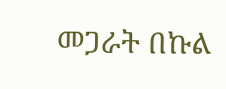መጋራት በኩል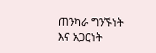ጠንካራ ግንኙነት እና አጋርነት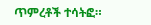ጥምረቶች ተሳትፎ።